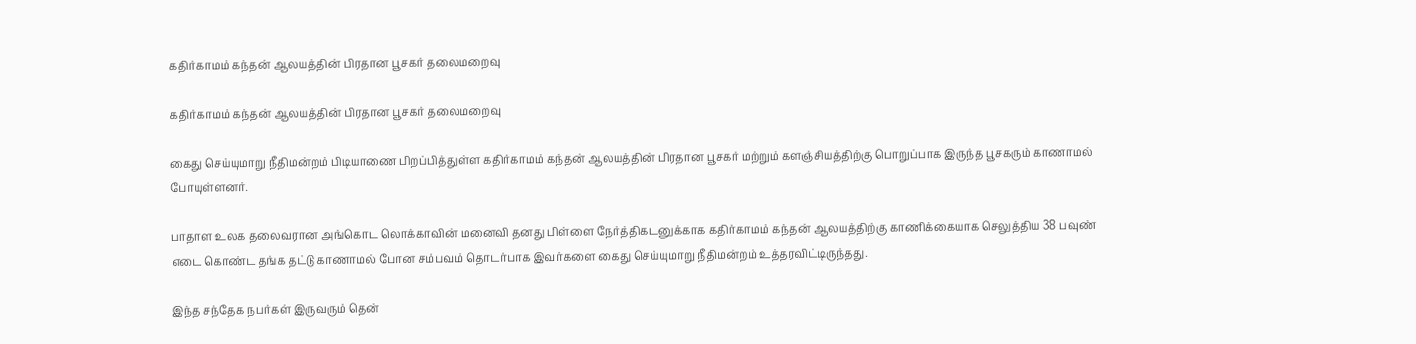கதிர்காமம் கந்தன் ஆலயத்தின் பிரதான பூசகர் தலைமறைவு

கதிர்காமம் கந்தன் ஆலயத்தின் பிரதான பூசகர் தலைமறைவு

கைது செய்யுமாறு நீதிமன்றம் பிடியாணை பிறப்பித்துள்ள கதிர்காமம் கந்தன் ஆலயத்தின் பிரதான பூசகர் மற்றும் களஞ்சியத்திற்கு பொறுப்பாக இருந்த பூசகரும் காணாமல் போயுள்ளனர்.

பாதாள உலக தலைவரான அங்கொட லொக்காவின் மனைவி தனது பிள்ளை நேர்த்திகடனுக்காக கதிர்காமம் கந்தன் ஆலயத்திற்கு காணிக்கையாக செலுத்திய 38 பவுண் எடை கொண்ட தங்க தட்டு காணாமல் போன சம்பவம் தொடர்பாக இவர்களை கைது செய்யுமாறு நீதிமன்றம் உத்தரவிட்டிருந்தது.

இந்த சந்தேக நபர்கள் இருவரும் தென்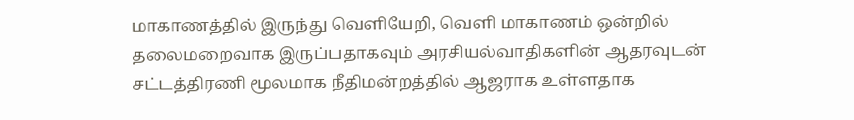மாகாணத்தில் இருந்து வெளியேறி, வெளி மாகாணம் ஒன்றில் தலைமறைவாக இருப்பதாகவும் அரசியல்வாதிகளின் ஆதரவுடன் சட்டத்திரணி மூலமாக நீதிமன்றத்தில் ஆஜராக உள்ளதாக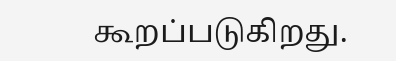கூறப்படுகிறது.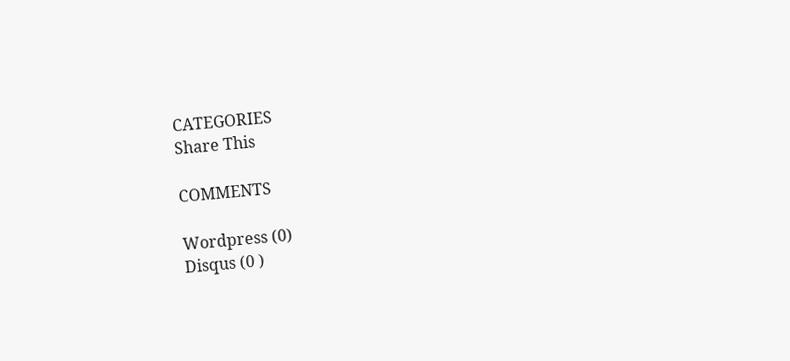CATEGORIES
Share This

COMMENTS

Wordpress (0)
Disqus (0 )